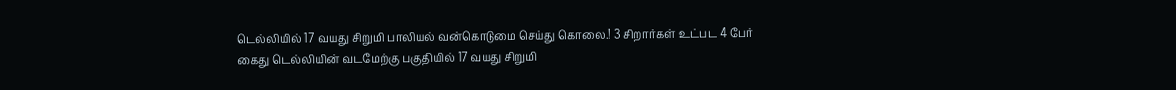டெல்லியில் 17 வயது சிறுமி பாலியல் வன்கொடுமை செய்து கொலை.! 3 சிறார்கள் உட்பட 4 பேர் கைது டெல்லியின் வடமேற்கு பகுதியில் 17 வயது சிறுமி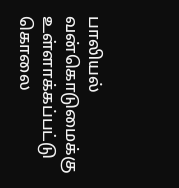பாலியல் வன்கொடுமைக்கு உள்ளாக்கப்பட்டு கொலை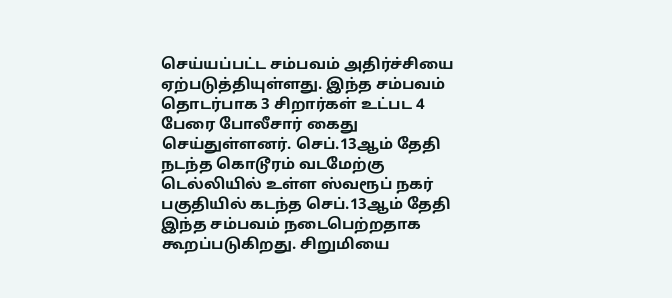செய்யப்பட்ட சம்பவம் அதிர்ச்சியை ஏற்படுத்தியுள்ளது. இந்த சம்பவம் தொடர்பாக 3 சிறார்கள் உட்பட 4 பேரை போலீசார் கைது செய்துள்ளனர். செப்.13ஆம் தேதி நடந்த கொடூரம் வடமேற்கு டெல்லியில் உள்ள ஸ்வரூப் நகர் பகுதியில் கடந்த செப்.13ஆம் தேதி இந்த சம்பவம் நடைபெற்றதாக கூறப்படுகிறது. சிறுமியை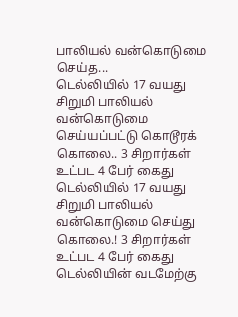பாலியல் வன்கொடுமை செய்த...
டெல்லியில் 17 வயது சிறுமி பாலியல் வன்கொடுமை செய்யப்பட்டு கொடூரக் கொலை.. 3 சிறார்கள் உட்பட 4 பேர் கைது
டெல்லியில் 17 வயது சிறுமி பாலியல் வன்கொடுமை செய்து கொலை.! 3 சிறார்கள் உட்பட 4 பேர் கைது டெல்லியின் வடமேற்கு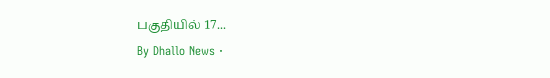பகுதியில் 17...
By Dhallo News ·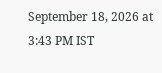September 18, 2026 at 3:43 PM IST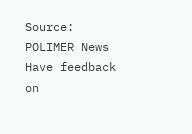Source: POLIMER News
Have feedback on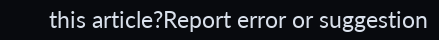this article?Report error or suggestion